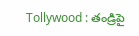Tollywood : తండ్రిపై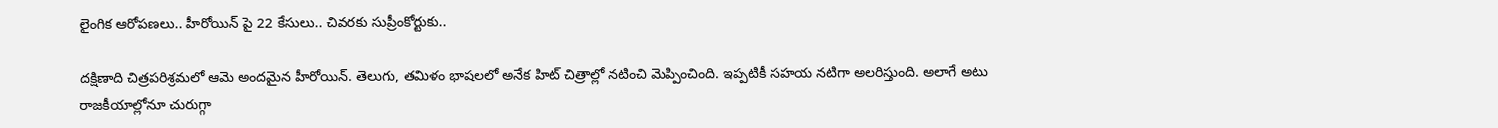లైంగిక ఆరోపణలు.. హీరోయిన్ పై 22 కేసులు.. చివరకు సుప్రీంకోర్టుకు..

దక్షిణాది చిత్రపరిశ్రమలో ఆమె అందమైన హీరోయిన్. తెలుగు, తమిళం భాషలలో అనేక హిట్ చిత్రాల్లో నటించి మెప్పించింది. ఇప్పటికీ సహయ నటిగా అలరిస్తుంది. అలాగే అటు రాజకీయాల్లోనూ చురుగ్గా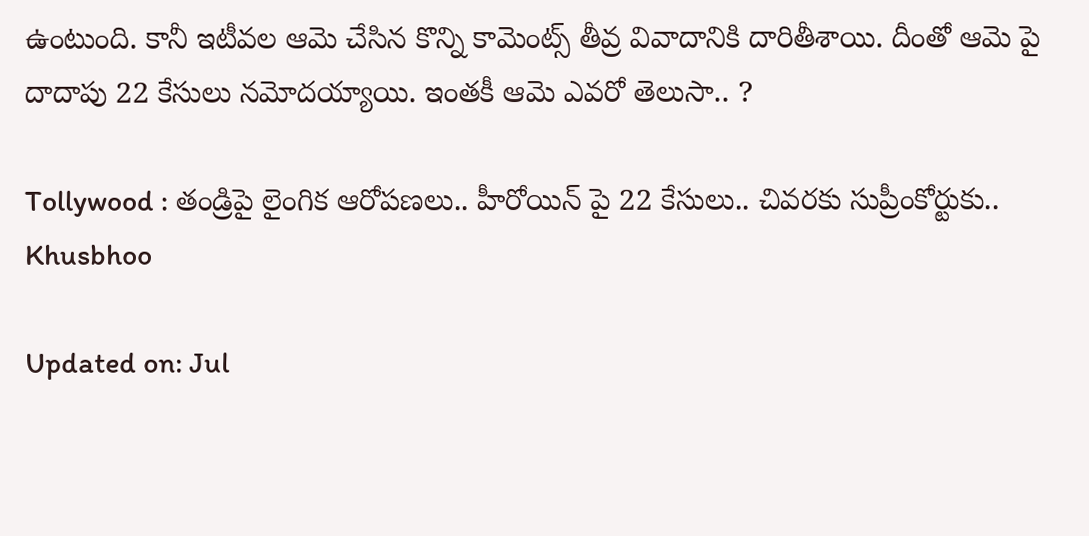ఉంటుంది. కానీ ఇటీవల ఆమె చేసిన కొన్ని కామెంట్స్ తీవ్ర వివాదానికి దారితీశాయి. దీంతో ఆమె పై దాదాపు 22 కేసులు నమోదయ్యాయి. ఇంతకీ ఆమె ఎవరో తెలుసా.. ?

Tollywood : తండ్రిపై లైంగిక ఆరోపణలు.. హీరోయిన్ పై 22 కేసులు.. చివరకు సుప్రీంకోర్టుకు..
Khusbhoo

Updated on: Jul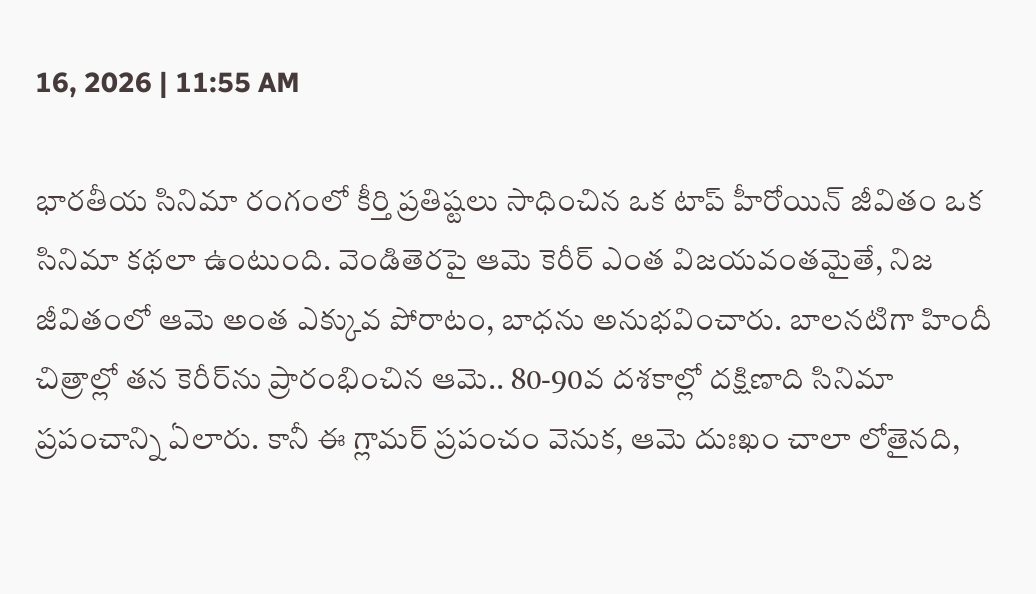16, 2026 | 11:55 AM

భారతీయ సినిమా రంగంలో కీర్తి ప్రతిష్టలు సాధించిన ఒక టాప్ హీరోయిన్ జీవితం ఒక సినిమా కథలా ఉంటుంది. వెండితెరపై ఆమె కెరీర్ ఎంత విజయవంతమైతే, నిజ జీవితంలో ఆమె అంత ఎక్కువ పోరాటం, బాధను అనుభవించారు. బాలనటిగా హిందీ చిత్రాల్లో తన కెరీర్‌ను ప్రారంభించిన ఆమె.. 80-90వ దశకాల్లో దక్షిణాది సినిమా ప్రపంచాన్ని ఏలారు. కానీ ఈ గ్లామర్ ప్రపంచం వెనుక, ఆమె దుఃఖం చాలా లోతైనది,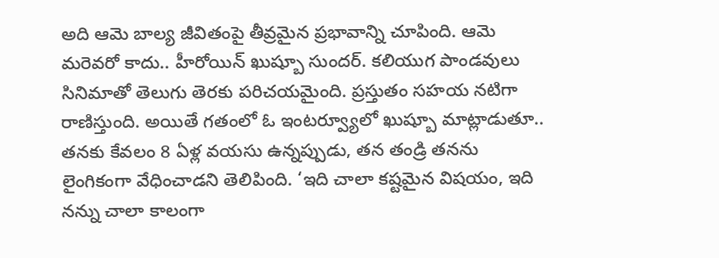అది ఆమె బాల్య జీవితంపై తీవ్రమైన ప్రభావాన్ని చూపింది. ఆమె మరెవరో కాదు.. హీరోయిన్ ఖుష్బూ సుందర్. కలియుగ పాండవులు సినిమాతో తెలుగు తెరకు పరిచయమైంది. ప్రస్తుతం సహయ నటిగా రాణిస్తుంది. అయితే గతంలో ఓ ఇంటర్వ్యూలో ఖుష్బూ మాట్లాడుతూ.. తనకు కేవలం 8 ఏళ్ల వయసు ఉన్నప్పుడు, తన తండ్రి తనను లైంగికంగా వేధించాడని తెలిపింది. ‘ఇది చాలా కష్టమైన విషయం, ఇది నన్ను చాలా కాలంగా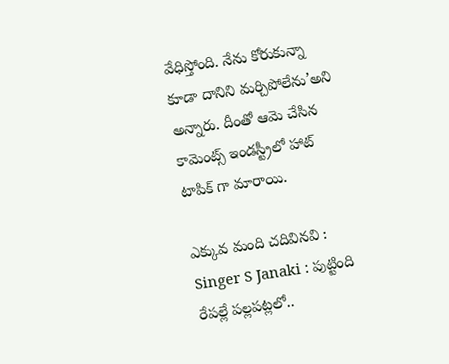వేధిస్తోంది. నేను కోరుకున్నా కూడా దానిని మర్చిపోలేను’అని అన్నారు. దీంతో ఆమె చేసిన కామెంట్స్ ఇండస్ట్రీలో హాట్ టాపిక్ గా మారాయి.

ఎక్కువ మంది చదివినవి : Singer S Janaki : పుట్టింది రేపల్లే పల్లపట్లలో..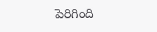పెరిగింది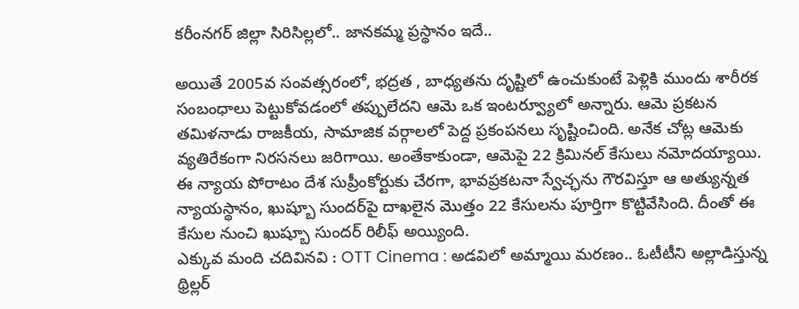కరీంనగర్ జిల్లా సిరిసిల్లలో.. జానకమ్మ ప్రస్థానం ఇదే..

అయితే 2005వ సంవత్సరంలో, భద్రత , బాధ్యతను దృష్టిలో ఉంచుకుంటే పెళ్లికి ముందు శారీరక సంబంధాలు పెట్టుకోవడంలో తప్పులేదని ఆమె ఒక ఇంటర్వ్యూలో అన్నారు. ఆమె ప్రకటన తమిళనాడు రాజకీయ, సామాజిక వర్గాలలో పెద్ద ప్రకంపనలు సృష్టించింది. అనేక చోట్ల ఆమెకు వ్యతిరేకంగా నిరసనలు జరిగాయి. అంతేకాకుండా, ఆమెపై 22 క్రిమినల్ కేసులు నమోదయ్యాయి. ఈ న్యాయ పోరాటం దేశ సుప్రీంకోర్టుకు చేరగా, భావప్రకటనా స్వేచ్ఛను గౌరవిస్తూ ఆ అత్యున్నత న్యాయస్థానం, ఖుష్బూ సుందర్‌పై దాఖలైన మొత్తం 22 కేసులను పూర్తిగా కొట్టివేసింది. దీంతో ఈ కేసుల నుంచి ఖుష్బూ సుందర్ రిలీఫ్ అయ్యింది.
ఎక్కువ మంది చదివినవి : OTT Cinema : అడవిలో అమ్మాయి మరణం.. ఓటీటీని అల్లాడిస్తున్న థ్రిల్లర్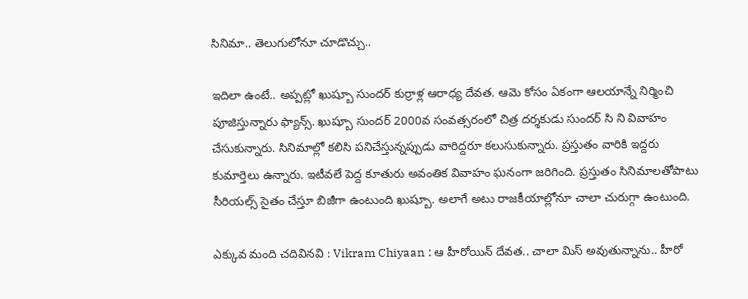సినిమా.. తెలుగులోనూ చూడొచ్చు..

ఇదిలా ఉంటే.. అప్పట్లో ఖుష్బూ సుందర్ కుర్రాళ్ల ఆరాధ్య దేవత. ఆమె కోసం ఏకంగా ఆలయాన్నే నిర్మించి పూజిస్తున్నారు ఫ్యాన్స్. ఖుష్బూ సుందర్ 2000వ సంవత్సరంలో చిత్ర దర్శకుడు సుందర్ సి ని వివాహం చేసుకున్నారు. సినిమాల్లో కలిసి పనిచేస్తున్నప్పుడు వారిద్దరూ కలుసుకున్నారు. ప్రస్తుతం వారికి ఇద్దరు కుమార్తెలు ఉన్నారు. ఇటీవలే పెద్ద కూతురు అవంతిక వివాహం ఘనంగా జరిగింది. ప్రస్తుతం సినిమాలతోపాటు సీరియల్స్ సైతం చేస్తూ బిజీగా ఉంటుంది ఖుష్బూ. అలాగే అటు రాజకీయాల్లోనూ చాలా చురుగ్గా ఉంటుంది.

ఎక్కువ మంది చదివినవి : Vikram Chiyaan : ఆ హీరోయిన్ దేవత.. చాలా మిస్ అవుతున్నాను.. హీరో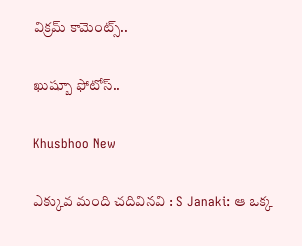విక్రమ్ కామెంట్స్..

ఖుష్బూ ఫోటోస్..

Khusbhoo New

ఎక్కువ మంది చదివినవి : S Janaki: ఆ ఒక్క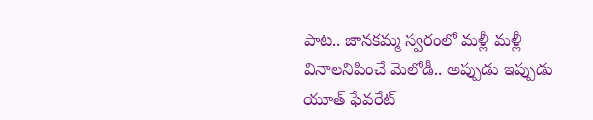పాట.. జానకమ్మ స్వరంలో మళ్లీ మళ్లీ వినాలనిపించే మెలోడీ.. అప్పుడు ఇప్పుడు యూత్ ఫేవరేట్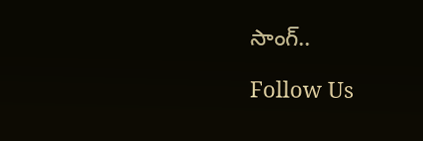సాంగ్..

Follow Us